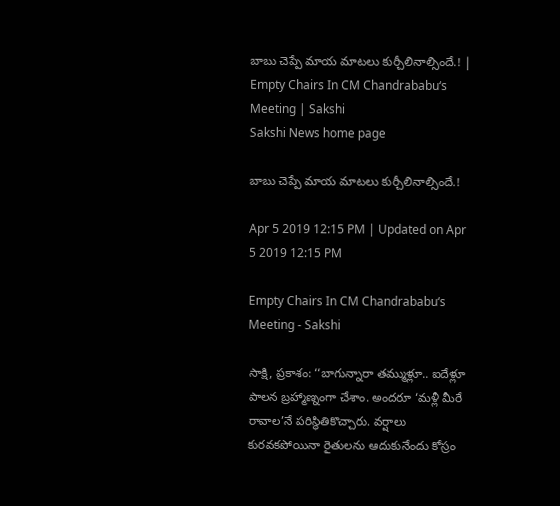బాబు చెప్పే మాయ మాటలు కుర్చీలినాల్సిందే.! | Empty Chairs In CM Chandrababu‘s Meeting | Sakshi
Sakshi News home page

బాబు చెప్పే మాయ మాటలు కుర్చీలినాల్సిందే.!

Apr 5 2019 12:15 PM | Updated on Apr 5 2019 12:15 PM

Empty Chairs In CM Chandrababu‘s Meeting - Sakshi

సాక్షి, ప్రకాశం: ‘‘బాగున్నారా తమ్ముళ్లూ.. ఐదేళ్లూ పాలన బ్రహ్మాణ్నంగా చేశాం. అందరూ ‘మళ్లీ మీరే రావాల’నే పరిస్థితికొచ్చారు. వర్షాలు కురవకపోయినా రైతులను ఆదుకునేందు కోస్రం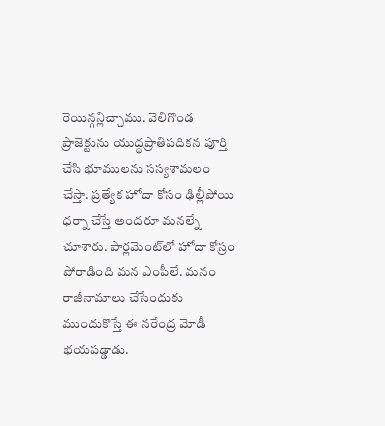రెయిన్గన్లిచ్చాము. వెలిగొండ ప్రాజెక్టును యుద్ధప్రాతిపదికన పూర్తి చేసి భూములను సస్యశామలం చేస్తా. ప్రత్యేక హోదా కోసం ఢిల్లీపోయి ధర్నా చేస్తే అందరూ మనల్నే చూశారు. పార్లమెంట్‌లో హోదా కోస్రం పోరాడింది మన ఎంపీలే. మనం రాజీనామాలు చేసేందుకు ముందుకొస్తే ఈ నరేంద్ర మోడీ భయపడ్డాడు.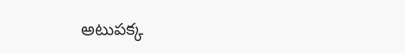అటుపక్క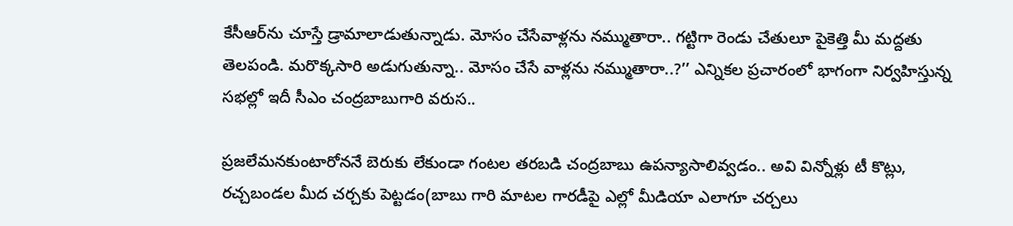కేసీఆర్‌ను చూస్తే డ్రామాలాడుతున్నాడు. మోసం చేసేవాళ్లను నమ్ముతారా.. గట్టిగా రెండు చేతులూ పైకెత్తి మీ మద్దతు తెలపండి. మరొక్కసారి అడుగుతున్నా.. మోసం చేసే వాళ్లను నమ్ముతారా..?’’ ఎన్నికల ప్రచారంలో భాగంగా నిర్వహిస్తున్న సభల్లో ఇదీ సీఎం చంద్రబాబుగారి వరుస..

ప్రజలేమనకుంటారోననే బెరుకు లేకుండా గంటల తరబడి చంద్రబాబు ఉపన్యాసాలివ్వడం.. అవి విన్నోళ్లు టీ కొట్లు, రచ్చబండల మీద చర్చకు పెట్టడం(బాబు గారి మాటల గారడీపై ఎల్లో మీడియా ఎలాగూ చర్చలు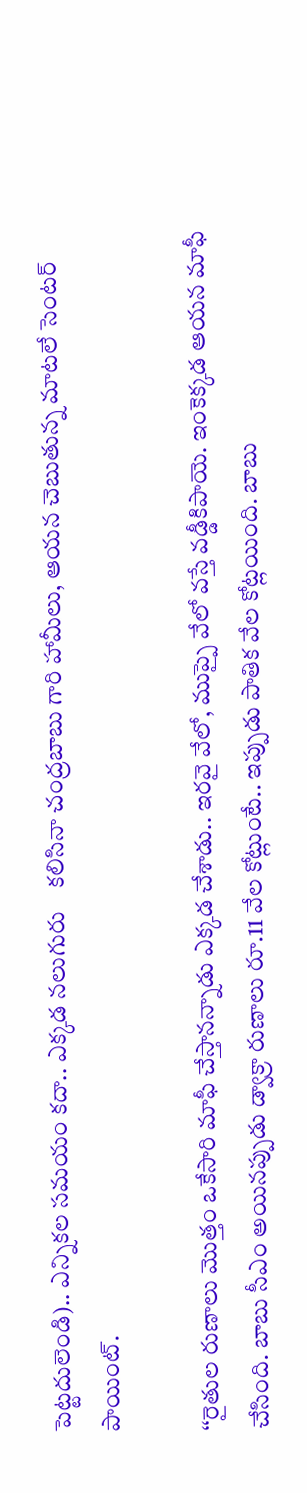పెట్టదులెండి).. ఎన్నికల సమయం కదా.. ఎక్కడ నలుగురు    కలిసినా చంద్రబాబు గారి హామీలు, ఆయన చెబుతున్న మాటలే సెంటర్‌ పాయింట్‌.

‘‘రైతుల రుణాలు మొత్తం ఒకేసారి మాఫీ చేస్తానన్నాడు ఎక్కడ చేశాడు.. ఇరవై వేలో, ముప్పై వేలో వస్తే వడ్డీకిపాయె. ఇంకెక్కడ ఆయన మాఫీ చేసింది. బాబు సీఎం అయినప్పుడు డ్వాక్రా రుణాలు రూ.11 వేల కోట్లుంటే.. ఇప్పుడు పాతిక వేల కోట్లయింది. బాబు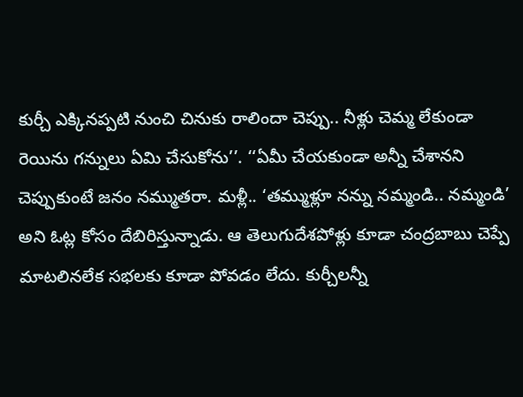కుర్చీ ఎక్కినప్పటి నుంచి చినుకు రాలిందా చెప్పు.. నీళ్లు చెమ్మ లేకుండా రెయిను గన్నులు ఏమి చేసుకోను’’. ‘‘ఏమీ చేయకుండా అన్నీ చేశానని చెప్పుకుంటే జనం నమ్ముతరా. మళ్లీ.. ‘తమ్ముళ్లూ నన్ను నమ్మండి.. నమ్మండి’ అని ఓట్ల కోసం దేబిరిస్తున్నాడు. ఆ తెలుగుదేశపోళ్లు కూడా చంద్రబాబు చెప్పే మాటలినలేక సభలకు కూడా పోవడం లేదు. కుర్చీలన్నీ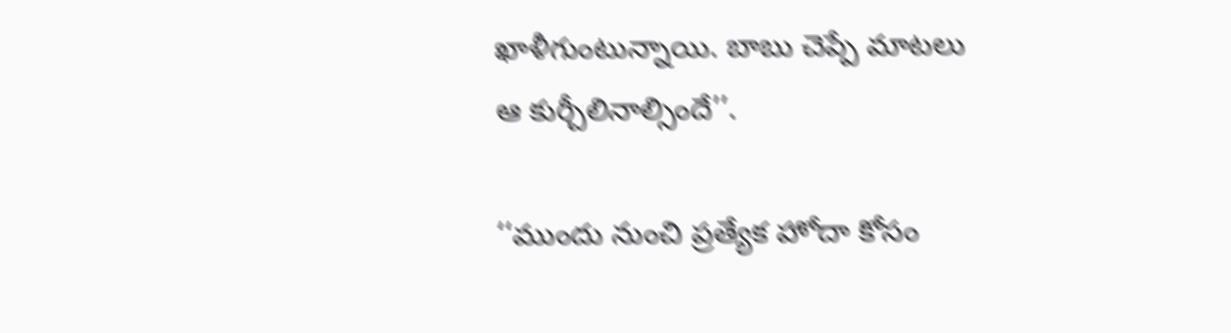ఖాళీగుంటున్నాయి. బాబు చెప్పే మాటలు ఆ కుర్చీలినాల్సిందే’’.

‘‘ముందు నుంచి ప్రత్యేక హోదా కోసం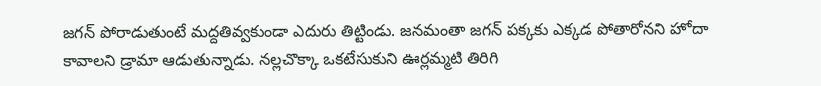జగన్‌ పోరాడుతుంటే మద్దతివ్వకుండా ఎదురు తిట్టిండు. జనమంతా జగన్‌ పక్కకు ఎక్కడ పోతారోనని హోదా కావాలని డ్రామా ఆడుతున్నాడు. నల్లచొక్కా ఒకటేసుకుని ఊర్లమ్మటి తిరిగి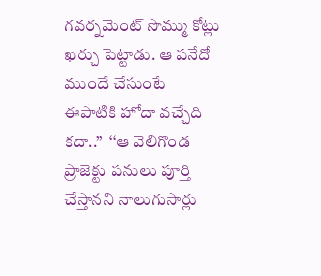గవర్నమెంట్‌ సొమ్ము కోట్లు ఖర్చు పెట్టాడు. ఆ పనేదో ముందే చేసుంటే ఈపాటికి హోదా వచ్చేది కదా..’’  ‘‘ఆ వెలిగొండ ప్రాజెక్టు పనులు పూర్తి చేస్తానని నాలుగుసార్లు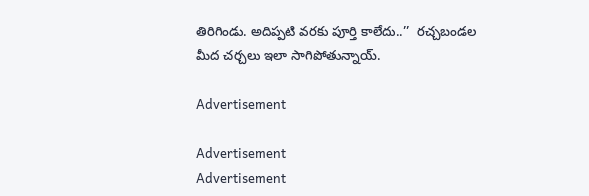తిరిగిండు. అదిప్పటి వరకు పూర్తి కాలేదు..’’  రచ్చబండల మీద చర్చలు ఇలా సాగిపోతున్నాయ్‌.

Advertisement

Advertisement
Advertisement